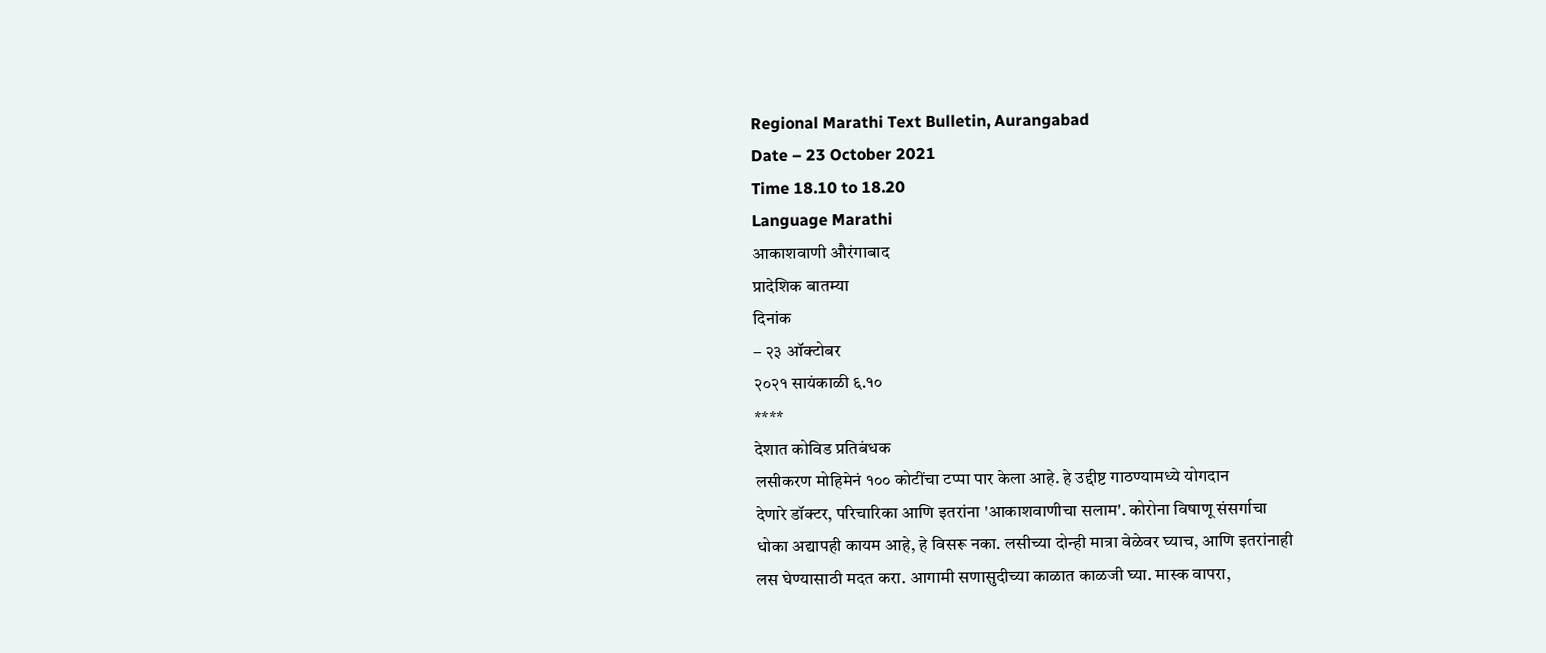Regional Marathi Text Bulletin, Aurangabad
Date – 23 October 2021
Time 18.10 to 18.20
Language Marathi
आकाशवाणी औरंगाबाद
प्रादेशिक बातम्या
दिनांक
– २३ ऑक्टोबर
२०२१ सायंकाळी ६.१०
****
देशात कोविड प्रतिबंधक
लसीकरण मोहिमेनं १०० कोटींचा टप्पा पार केला आहे. हे उद्दीष्ट गाठण्यामध्ये योगदान
देणारे डॉक्टर, परिचारिका आणि इतरांना 'आकाशवाणीचा सलाम'. कोरोना विषाणू संसर्गाचा
धोका अद्यापही कायम आहे, हे विसरू नका. लसीच्या दोन्ही मात्रा वेळेवर घ्याच, आणि इतरांनाही
लस घेण्यासाठी मदत करा. आगामी सणासुदीच्या काळात काळजी घ्या. मास्क वापरा,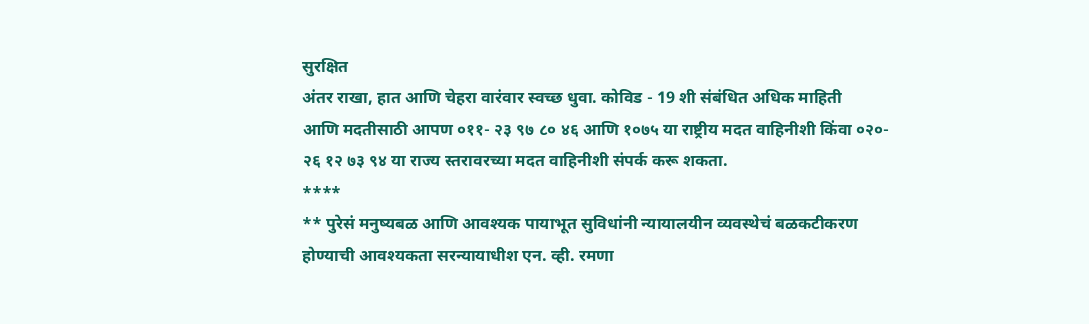सुरक्षित
अंतर राखा, हात आणि चेहरा वारंवार स्वच्छ धुवा. कोविड - 19 शी संबंधित अधिक माहिती
आणि मदतीसाठी आपण ०११- २३ ९७ ८० ४६ आणि १०७५ या राष्ट्रीय मदत वाहिनीशी किंवा ०२०-
२६ १२ ७३ ९४ या राज्य स्तरावरच्या मदत वाहिनीशी संपर्क करू शकता.
****
** पुरेसं मनुष्यबळ आणि आवश्यक पायाभूत सुविधांनी न्यायालयीन व्यवस्थेचं बळकटीकरण
होण्याची आवश्यकता सरन्यायाधीश एन. व्ही. रमणा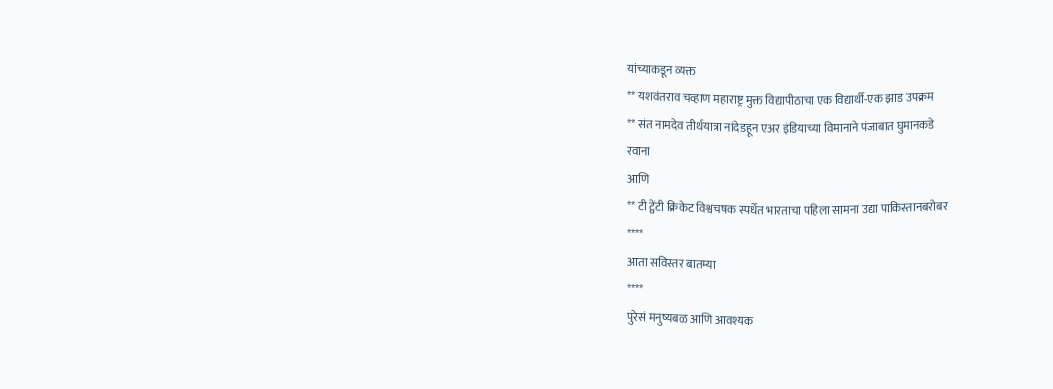यांच्याकडून व्यक्त
** यशवंतराव चव्हाण महाराष्ट्र मुक्त विद्यापीठाचा एक विद्यार्थी-एक झाड उपक्रम
** संत नामदेव तीर्थयात्रा नांदेडहून एअर इंडियाच्या विमानाने पंजाबात घुमानकडे
रवाना
आणि
** टी ट्वेंटी क्रिकेट विश्वचषक स्पर्धेत भारताचा पहिला सामना उद्या पाकिस्तानबरोबर
****
आता सविस्तर बातम्या
****
पुरेसं मनुष्यबळ आणि आवश्यक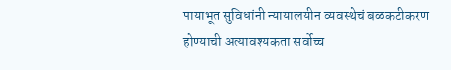पायाभूत सुविधांनी न्यायालयीन व्यवस्थेचं बळकटीकरण
होण्याची अत्यावश्यकता सर्वोच्च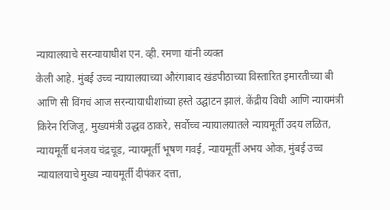न्यायालयाचे सरन्यायाधीश एन. व्ही. रमणा यांनी व्यक्त
केली आहे. मुंबई उच्च न्यायालयाच्या औरंगाबाद खंडपीठाच्या विस्तारित इमारतीच्या बी
आणि सी विंगचं आज सरन्यायाधीशांच्या हस्ते उद्घाटन झालं. केंद्रीय विधी आणि न्यायमंत्री
किरेन रिजिजू, मुख्यमंत्री उद्धव ठाकरे, सर्वोच्च न्यायालयातले न्यायमूर्ती उदय लळित,
न्यायमूर्ती धनंजय चंद्रचूड, न्यायमूर्ती भूषण गवई, न्यायमूर्ती अभय ओक, मुंबई उच्च
न्यायालयाचे मुख्य न्यायमूर्ती दीपंकर दत्ता,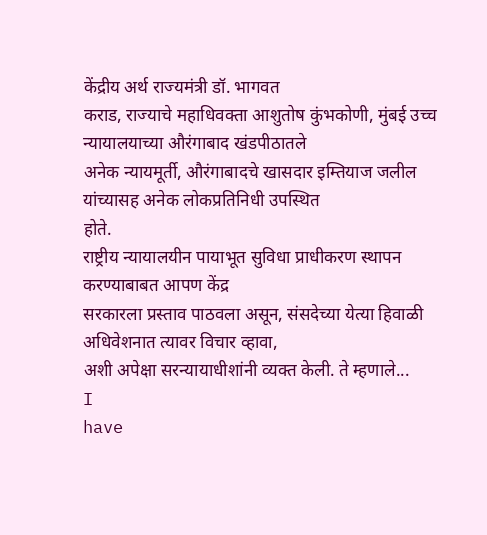केंद्रीय अर्थ राज्यमंत्री डॉ. भागवत
कराड, राज्याचे महाधिवक्ता आशुतोष कुंभकोणी, मुंबई उच्च न्यायालयाच्या औरंगाबाद खंडपीठातले
अनेक न्यायमूर्ती, औरंगाबादचे खासदार इम्तियाज जलील यांच्यासह अनेक लोकप्रतिनिधी उपस्थित
होते.
राष्ट्रीय न्यायालयीन पायाभूत सुविधा प्राधीकरण स्थापन करण्याबाबत आपण केंद्र
सरकारला प्रस्ताव पाठवला असून, संसदेच्या येत्या हिवाळी अधिवेशनात त्यावर विचार व्हावा,
अशी अपेक्षा सरन्यायाधीशांनी व्यक्त केली. ते म्हणाले...
I
have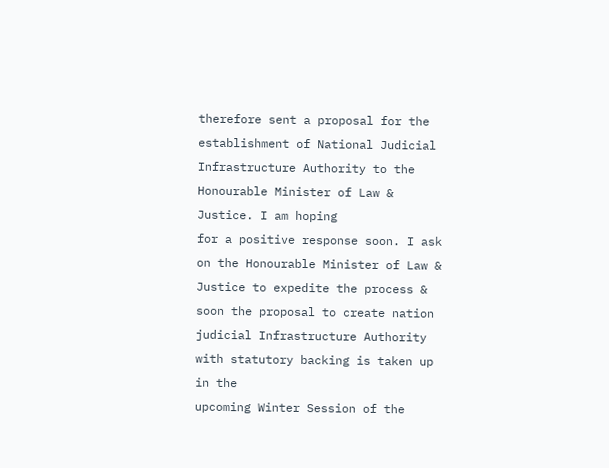therefore sent a proposal for the establishment of National Judicial
Infrastructure Authority to the Honourable Minister of Law & Justice. I am hoping
for a positive response soon. I ask on the Honourable Minister of Law &
Justice to expedite the process & soon the proposal to create nation
judicial Infrastructure Authority with statutory backing is taken up in the
upcoming Winter Session of the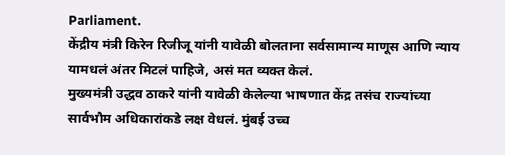Parliament.
केंद्रीय मंत्री किरेन रिजीजू यांनी यावेळी बोलताना सर्वसामान्य माणूस आणि न्याय
यामधलं अंतर मिटलं पाहिजे, असं मत व्यक्त केलं.
मुख्यमंत्री उद्धव ठाकरे यांनी यावेळी केलेल्या भाषणात केंद्र तसंच राज्यांच्या
सार्वभौम अधिकारांकडे लक्ष वेधलं. मुंबई उच्च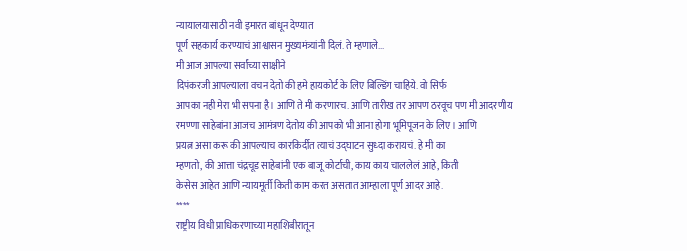न्यायालयासाठी नवी इमारत बांधून देण्यात
पूर्ण सहकार्य करण्याचं आश्वासन मुख्यमंत्र्यांनी दिलं. ते म्हणाले...
मी आज आपल्या सर्वांच्या साक्षीने
दिपंकरजी आपल्याला वचन देतो की हमे हायकोर्ट के लिए बिल्डिंग चाहिये. वो सिर्फ
आपका नही मेरा भी सपना है। आणि ते मी करणारच. आणि तारीख तर आपण ठरवूच पण मी आदरणीय
रमण्णा साहेबांना आजच आमंत्रण देतोय की आपको भी आना होगा भूमिपूजन के लिए। आणि
प्रयत्न असा करू की आपल्याच कारकिर्दीत त्याचं उद्घाटन सुध्दा करायचं. हे मी का
म्हणतो, की आत्ता चंद्रचूड साहेबांनी एक बाजू कोर्टाची, काय काय चाललेलं आहे, किती
केसेस आहेत आणि न्यायमूर्ती किती काम करत असतात आम्हाला पूर्ण आदर आहे.
****
राष्ट्रीय विधी प्राधिकरणाच्या महाशिबीरातून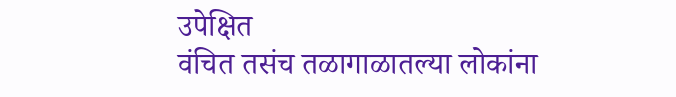उपेक्षित
वंचित तसंच तळागाळातल्या लोकांना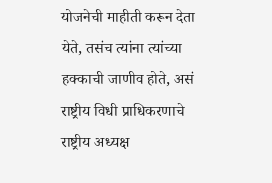योजनेची माहीती करून देता येते, तसंच त्यांना त्यांच्या
हक्काची जाणीव होते, असं राष्ट्रीय विधी प्राधिकरणाचे राष्ट्रीय अध्यक्ष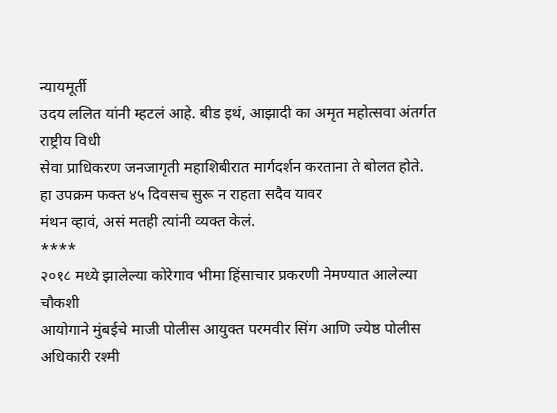न्यायमूर्ती
उदय ललित यांनी म्हटलं आहे. बीड इथं, आझादी का अमृत महोत्सवा अंतर्गत राष्ट्रीय विधी
सेवा प्राधिकरण जनजागृती महाशिबीरात मार्गदर्शन करताना ते बोलत होते.
हा उपक्रम फक्त ४५ दिवसच सुरू न राहता सदैव यावर
मंथन व्हावं, असं मतही त्यांनी व्यक्त केलं.
****
२०१८ मध्ये झालेल्या कोरेगाव भीमा हिंसाचार प्रकरणी नेमण्यात आलेल्या चौकशी
आयोगाने मुंबईचे माजी पोलीस आयुक्त परमवीर सिंग आणि ज्येष्ठ पोलीस अधिकारी रश्मी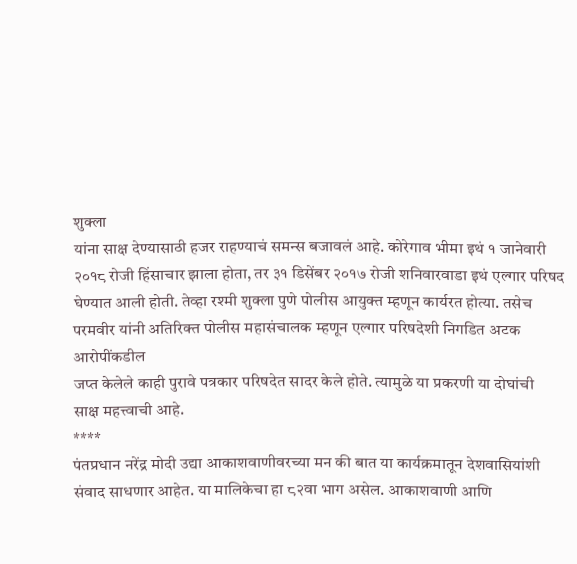शुक्ला
यांना साक्ष देण्यासाठी हजर राहण्याचं समन्स बजावलं आहे. कोरेगाव भीमा इथं १ जानेवारी
२०१८ रोजी हिंसाचार झाला होता, तर ३१ डिसेंबर २०१७ रोजी शनिवारवाडा इथं एल्गार परिषद
घेण्यात आली होती. तेव्हा रश्मी शुक्ला पुणे पोलीस आयुक्त म्हणून कार्यरत होत्या. तसेच
परमवीर यांनी अतिरिक्त पोलीस महासंचालक म्हणून एल्गार परिषदेशी निगडित अटक आरोपींकडील
जप्त केलेले काही पुरावे पत्रकार परिषदेत सादर केले होते. त्यामुळे या प्रकरणी या दोघांची
साक्ष महत्त्वाची आहे.
****
पंतप्रधान नरेंद्र मोदी उद्या आकाशवाणीवरच्या मन की बात या कार्यक्रमातून देशवासियांशी
संवाद साधणार आहेत. या मालिकेचा हा ८२वा भाग असेल. आकाशवाणी आणि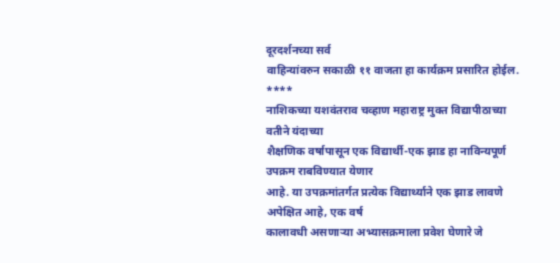दूरदर्शनच्या सर्व
वाहिन्यांवरुन सकाळी ११ वाजता हा कार्यक्रम प्रसारित होईल.
****
नाशिकच्या यशवंतराव चव्हाण महाराष्ट्र मुक्त विद्यापीठाच्या वतीने यंदाच्या
शैक्षणिक वर्षापासून एक विद्यार्थी-एक झाड हा नाविन्यपूर्ण उपक्रम राबविण्यात येणार
आहे. या उपक्रमांतर्गत प्रत्येक विद्यार्थ्याने एक झाड लावणे अपेक्षित आहे, एक वर्ष
कालावधी असणाऱ्या अभ्यासक्रमाला प्रवेश घेणारे जे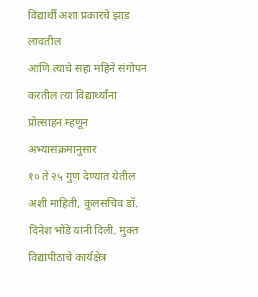विद्यार्थी अशा प्रकारचे झाड लावतील
आणि त्याचे सहा महिने संगोपन करतील त्या विद्यार्थ्यांना प्रोत्साहन म्हणून अभ्यासक्रमानुसार
१० ते २५ गुण देण्यात येतील अशी माहिती, कुलसचिव डॉ. दिनेश भोंडे यांनी दिली. मुक्त
विद्यापीठाचे कार्यक्षेत्र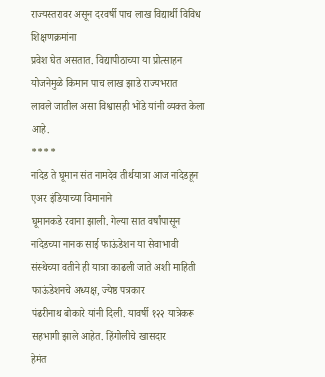राज्यस्तरावर असून दरवर्षी पाच लाख विद्यार्थी विविध शिक्षणक्रमांना
प्रवेश घेत असतात. विद्यापीठाच्या या प्रोत्साहन योजनेमुळे किमान पाच लाख झाडे राज्यभरात
लावले जातील असा विश्वासही भोंडे यांनी व्यक्त केला आहे.
****
नांदेड ते घूमान संत नामदेव तीर्थयात्रा आज नांदेडहून एअर इंडियाच्या विमानाने
घूमानकडे रवाना झाली. गेल्या सात वर्षांपासून नांदेडच्या नानक साई फाऊंडेशन या सेवाभावी
संस्थेच्या वतीने ही यात्रा काढली जाते अशी माहिती फाऊंडेशनचे अध्यक्ष, ज्येष्ठ पत्रकार
पंढरीनाथ बोकारे यांनी दिली. यावर्षी १२२ यात्रेकरू सहभागी झाले आहेत. हिंगोलीचे खासदार
हेमंत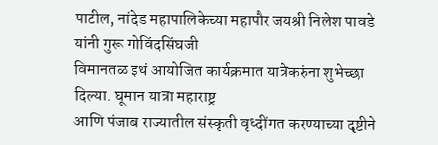पाटील, नांदेड महापालिकेच्या महापौर जयश्री निलेश पावडे यांनी गुरू गोविंदसिंघजी
विमानतळ इथं आयोजित कार्यक्रमात यात्रेकरुंना शुभेच्छा दिल्या. घूमान यात्रा महाराष्ट्र
आणि पंजाब राज्यातील संस्कृती वृध्दींगत करण्याच्या दृष्टीने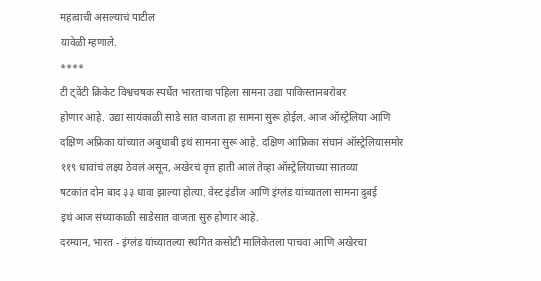महत्वाची असल्याचं पाटील
यावेळी म्हणाले.
****
टी ट्वेंटी क्रिकेट विश्वचषक स्पर्धेत भारताचा पहिला सामना उद्या पाकिस्तानबरोबर
होणार आहे. उद्या सायंकाळी साडे सात वाजता हा सामना सुरू होईल. आज ऑस्ट्रेलिया आणि
दक्षिण अफ्रिका यांच्यात अबुधाबी इथं सामना सुरू आहे. दक्षिण आफ्रिका संघानं ऑस्ट्रेलियासमोर
११९ धावांचं लक्ष्य ठेवलं असून, अखेरचं वृत्त हाती आलं तेव्हा ऑस्ट्रेलियाच्या सातव्या
षटकांत दोन बाद ३३ धावा झाल्या होत्या. वेस्ट इंडीज आणि इंग्लंड यांच्यातला सामना दुबई
इथं आज संध्याकाळी साडेसात वाजता सुरु होणार आहे.
दरम्यान, भारत - इंग्लंड यांच्यातल्या स्थगित कसोटी मालिकेतला पाचवा आणि अखेरचा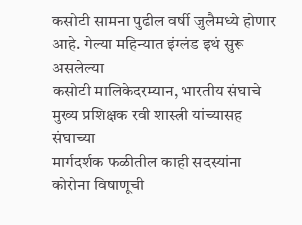कसोटी सामना पुढील वर्षी जुलैमध्ये होणार आहे. गेल्या महिन्यात इंग्लंड इथं सुरू असलेल्या
कसोटी मालिकेदरम्यान, भारतीय संघाचे मुख्य प्रशिक्षक रवी शास्त्री यांच्यासह संघाच्या
मार्गदर्शक फळीतील काही सदस्यांना कोरोना विषाणूची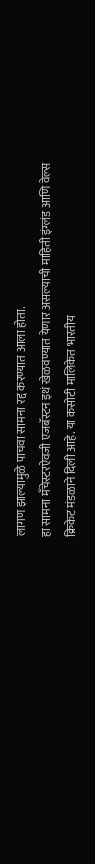लागण झाल्यामुळे पाचवा सामना रद्द करण्यात आला होता.
हा सामना मँचेस्टरऐवजी एजबॅस्टन इथं खेळवण्यात येणार असल्याची माहिती इंग्लंड आणि वेल्स
क्रिकेट मंडळाने दिली आहे. या कसोटी मालिकेत भारतीय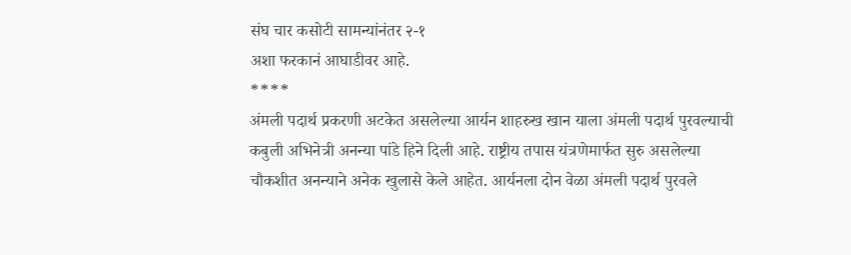संघ चार कसोटी सामन्यांनंतर २-१
अशा फरकानं आघाडीवर आहे.
****
अंमली पदार्थ प्रकरणी अटकेत असलेल्या आर्यन शाहरुख खान याला अंमली पदार्थ पुरवल्याची
कबुली अभिनेत्री अनन्या पांडे हिने दिली आहे. राष्ट्रीय तपास यंत्रणेमार्फत सुरु असलेल्या
चौकशीत अनन्याने अनेक खुलासे केले आहेत. आर्यनला दोन वेळा अंमली पदार्थ पुरवले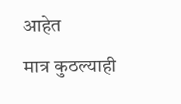आहेत
मात्र कुठल्याही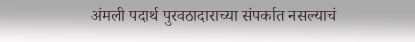अंमली पदार्थ पुरवठादाराच्या संपर्कात नसल्याचं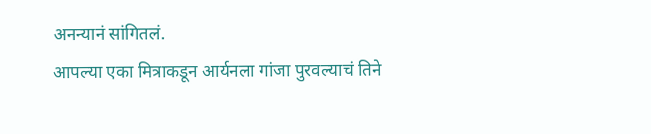अनन्यानं सांगितलं.
आपल्या एका मित्राकडून आर्यनला गांजा पुरवल्याचं तिने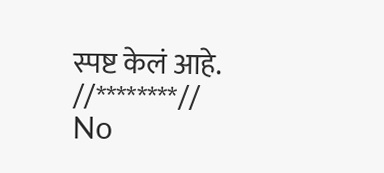स्पष्ट केलं आहे.
//********//
No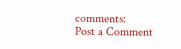comments:
Post a Comment